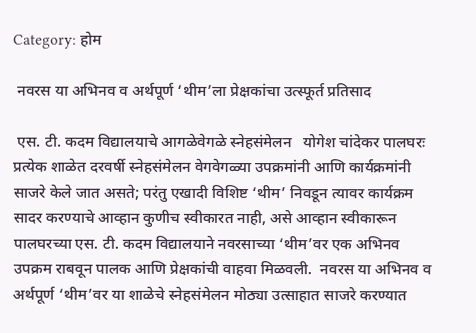Category: होम

 नवरस या अभिनव व अर्थपूर्ण ‘थीम’ला प्रेक्षकांचा उत्स्फूर्त प्रतिसाद

 एस. टी. कदम विद्यालयाचे आगळेवेगळे स्नेहसंमेलन   योगेश चांदेकर पालघरः प्रत्येक शाळेत दरवर्षी स्नेहसंमेलन वेगवेगळ्या उपक्रमांनी आणि कार्यक्रमांनी साजरे केले जात असते; परंतु एखादी विशिष्ट ‘थीम’ निवडून त्यावर कार्यक्रम सादर करण्याचे आव्हान कुणीच स्वीकारत नाही, असे आव्हान स्वीकारून पालघरच्या एस. टी. कदम विद्यालयाने नवरसाच्या ‘थीम’वर एक अभिनव उपक्रम राबवून पालक आणि प्रेक्षकांची वाहवा मिळवली.  नवरस या अभिनव व अर्थपूर्ण ‘थीम’वर या शाळेचे स्नेहसंमेलन मोठ्या उत्साहात साजरे करण्यात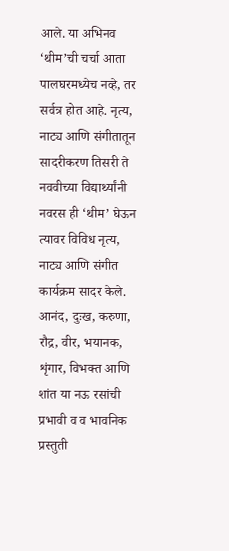आले. या अभिनव ‘थीम’ची चर्चा आता पालघरमध्येच नव्हे, तर सर्वत्र होत आहे. नृत्य, नाट्य आणि संगीतातून सादरीकरण तिसरी ते नववीच्या विद्यार्थ्यांनी नवरस ही ‘थीम’ घेऊन त्यावर विविध नृत्य, नाट्य आणि संगीत कार्यक्रम सादर केले. आनंद, दुःख, करुणा, रौद्र, वीर, भयानक, शृंगार, विभक्त आणि शांत या नऊ रसांची प्रभावी व व भावनिक प्रस्तुती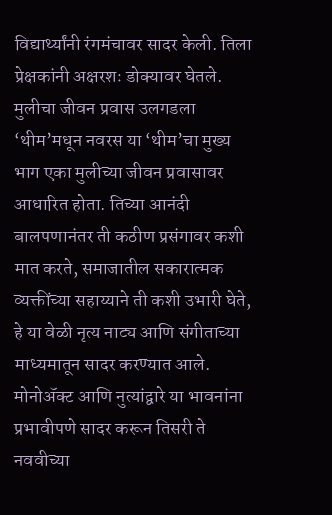विद्यार्थ्यांनी रंगमंचावर सादर केली. तिला प्रेक्षकांनी अक्षरशः डोक्यावर घेतले. मुलीचा जीवन प्रवास उलगडला ‘थीम’मधून नवरस या ‘थीम’चा मुख्य भाग एका मुलीच्या जीवन प्रवासावर आधारित होता. तिच्या आनंदी बालपणानंतर ती कठीण प्रसंगावर कशी मात करते, समाजातील सकारात्मक व्यक्तींच्या सहाय्याने ती कशी उभारी घेते, हे या वेळी नृत्य नाट्य आणि संगीताच्या माध्यमातून सादर करण्यात आले. मोनोॲक्ट आणि नुत्यांद्वारे या भावनांना प्रभावीपणे सादर करून तिसरी ते नववीच्या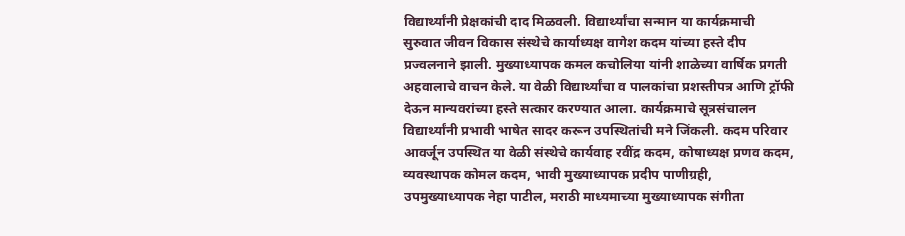विद्यार्थ्यांनी प्रेक्षकांची दाद मिळवली. विद्यार्थ्यांचा सन्मान या कार्यक्रमाची सुरुवात जीवन विकास संस्थेचे कार्याध्यक्ष वागेश कदम यांच्या हस्ते दीप प्रज्वलनाने झाली. मुख्याध्यापक कमल कचोलिया यांनी शाळेच्या वार्षिक प्रगती अहवालाचे वाचन केले. या वेळी विद्यार्थ्यांचा व पालकांचा प्रशस्तीपत्र आणि ट्रॉफी देऊन मान्यवरांच्या हस्ते सत्कार करण्यात आला. कार्यक्रमाचे सूत्रसंचालन विद्यार्थ्यांनी प्रभावी भाषेत सादर करून उपस्थितांची मने जिंकली. कदम परिवार आवर्जून उपस्थित या वेळी संस्थेचे कार्यवाह रवींद्र कदम, कोषाध्यक्ष प्रणव कदम, व्यवस्थापक कोमल कदम, भावी मुख्याध्यापक प्रदीप पाणीग्रही, उपमुख्याध्यापक नेहा पाटील, मराठी माध्यमाच्या मुख्याध्यापक संगीता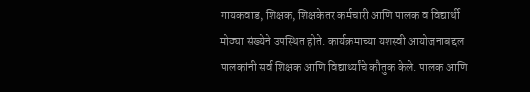गायकवाड, शिक्षक, शिक्षकेतर कर्मचारी आणि पालक व विद्यार्थी मोठ्या संख्येने उपस्थित होते. कार्यक्रमाच्या यशस्वी आयोजनाबद्दल पालकांनी सर्व शिक्षक आणि विद्यार्थ्यांचे कौतुक केले. पालक आणि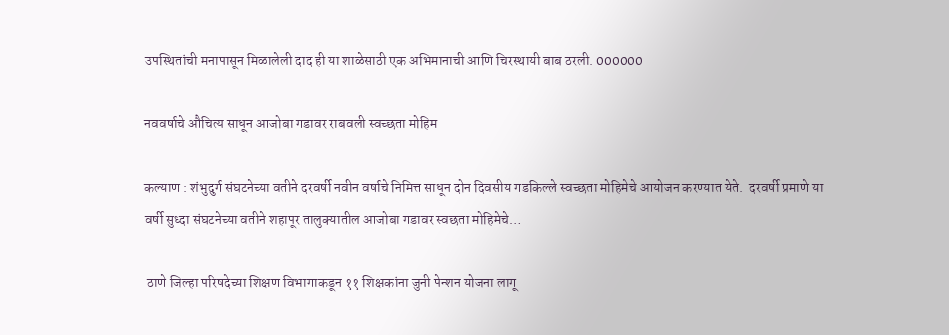उपस्थितांची मनापासून मिळालेली दाद ही या शाळेसाठी एक अभिमानाची आणि चिरस्थायी बाब ठरली. 000000

नववर्षाचे औचित्य साधून आजोबा गडावर राबवली स्वच्छता मोहिम

कल्याण : शंभुदुर्ग संघटनेच्या वतीने दरवर्षी नवीन वर्षाचे निमित्त साधून दोन दिवसीय गडकिल्ले स्वच्छता मोहिमेचे आयोजन करण्यात येते.  दरवर्षी प्रमाणे या वर्षी सुध्दा संघटनेच्या वतीने शहापूर तालुक्यातील आजोबा गडावर स्वछता मोहिमेचे…

 ठाणे जिल्हा परिषदेच्या शिक्षण विभागाकडून ११ शिक्षकांना जुनी पेन्शन योजना लागू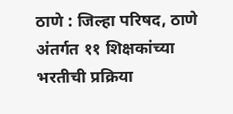ठाणे : जिल्हा परिषद, ठाणे अंतर्गत ११ शिक्षकांच्या भरतीची प्रक्रिया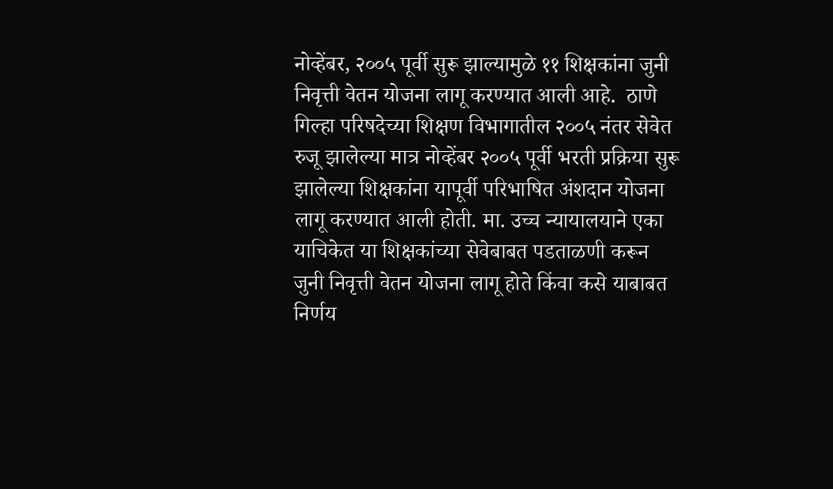नोव्हेंबर, २००५ पूर्वी सुरू झाल्यामुळे ११ शिक्षकांना जुनी निवृत्ती वेतन योजना लागू करण्यात आली आहे.  ठाणे गिल्हा परिषदेच्या शिक्षण विभागातील २००५ नंतर सेवेत रुजू झालेल्या मात्र नोव्हेंबर २००५ पूर्वी भरती प्रक्रिया सुरू झालेल्या शिक्षकांना यापूर्वी परिभाषित अंशदान योजना लागू करण्यात आली होती. मा. उच्च न्यायालयाने एका याचिकेत या शिक्षकांच्या सेवेबाबत पडताळणी करून जुनी निवृत्ती वेतन योजना लागू होते किंवा कसे याबाबत निर्णय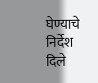घेण्याचे निर्देश दिले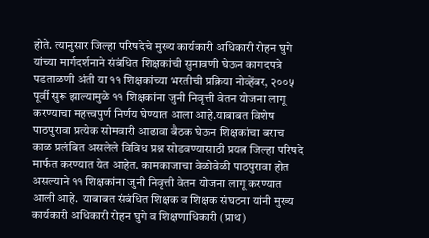होते. त्यानुसार जिल्हा परिषदेचे मुख्य कार्यकारी अधिकारी रोहन घुगे यांच्या मार्गदर्शनाने संबंधित शिक्षकांची सुनावणी घेऊन कागदपत्रे पडताळणी अंती या ११ शिक्षकांच्या भरतीची प्रक्रिया नोव्हेंबर, २००५ पूर्वी सुरू झाल्यामुळे ११ शिक्षकांना जुनी निवृत्ती वेतन योजना लागू करण्याचा महत्त्वपुर्ण निर्णय घेण्यात आला आहे.याबाबत विशेष पाठपुरावा प्रत्येक सोमवारी आढावा बैठक घेऊन शिक्षकांचा बराच काळ प्रलंबित असलेले विविध प्रश्न सोडवण्यासाठी प्रयत्न जिल्हा परिषदे मार्फत करण्यात येत आहेत. कामकाजाचा वेळोवेळी पाठपुरावा होत असल्याने ११ शिक्षकांना जुनी निवृत्ती वेतन योजना लागू करण्यात आली आहे.  याबाबत संबंधित शिक्षक व शिक्षक संघटना यांनी मुख्य कार्यकारी अधिकारी रोहन घुगे व शिक्षणाधिकारी (प्राथ)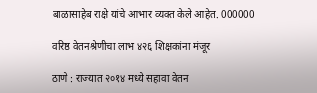बाळासाहेब राक्षे यांचे आभार व्यक्त केले आहेत. 000000

वरिष्ठ वेतनश्रेणीचा लाभ ४२६ शिक्षकांना मंजूर

ठाणे : राज्यात २०१४ मध्ये सहावा वेतन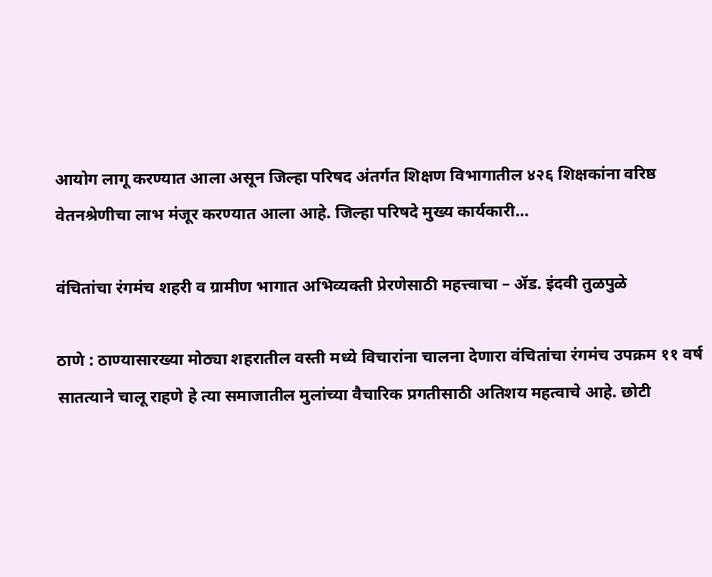आयोग लागू करण्यात आला असून जिल्हा परिषद अंतर्गत शिक्षण विभागातील ४२६ शिक्षकांना वरिष्ठ वेतनश्रेणीचा लाभ मंजूर करण्यात आला आहे. जिल्हा परिषदे मुख्य कार्यकारी…

वंचितांचा रंगमंच शहरी व ग्रामीण भागात अभिव्यक्ती प्रेरणेसाठी महत्त्वाचा – ॲड. इंदवी तुळपुळे

ठाणे : ठाण्यासारख्या मोठ्या शहरातील वस्ती मध्ये विचारांना चालना देणारा वंचितांचा रंगमंच उपक्रम ११ वर्ष सातत्याने चालू राहणे हे त्या समाजातील मुलांच्या वैचारिक प्रगतीसाठी अतिशय महत्वाचे आहे. छोटी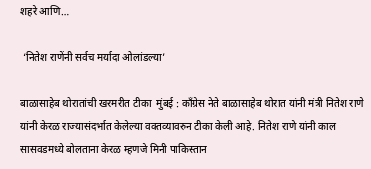शहरे आणि…

 ‘नितेश राणेंनी सर्वच मर्यादा ओलांडल्या’

बाळासाहेब थोरातांची खरमरीत टीका  मुंबई : काँग्रेस नेते बाळासाहेब थोरात यांनी मंत्री नितेश राणे यांनी केरळ राज्यासंदर्भात केलेल्या वक्तव्यावरुन टीका केली आहे. नितेश राणे यांनी काल सासवडमध्ये बोलताना केरळ म्हणजे मिनी पाकिस्तान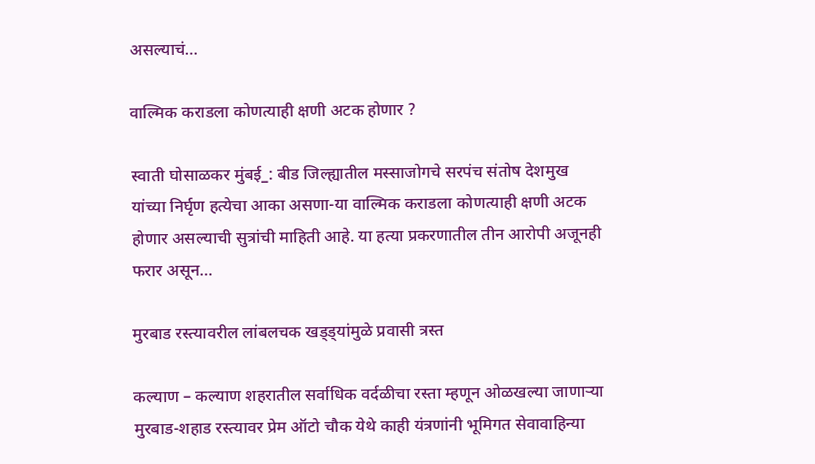असल्याचं…

वाल्मिक कराडला कोणत्याही क्षणी अटक होणार ?

स्वाती घोसाळकर मुंबई_: बीड जिल्ह्यातील मस्साजोगचे सरपंच संतोष देशमुख यांच्या निर्घृण हत्येचा आका असणा-या वाल्मिक कराडला कोणत्याही क्षणी अटक होणार असल्याची सुत्रांची माहिती आहे. या हत्या प्रकरणातील तीन आरोपी अजूनही फरार असून…

मुरबाड रस्त्यावरील लांबलचक खड्ड्यांमुळे प्रवासी त्रस्त

कल्याण – कल्याण शहरातील सर्वाधिक वर्दळीचा रस्ता म्हणून ओळखल्या जाणाऱ्या मुरबाड-शहाड रस्त्यावर प्रेम ऑटो चौक येथे काही यंत्रणांनी भूमिगत सेवावाहिन्या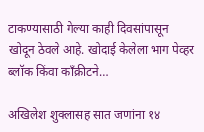टाकण्यासाठी गेल्या काही दिवसांपासून खोदून ठेवले आहे. खोदाई केलेला भाग पेव्हर ब्लॉक किंवा काँक्रीटने…

अखिलेश शुक्लासह सात जणांना १४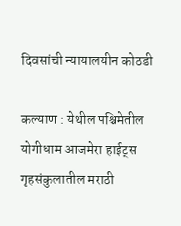दिवसांची न्यायालयीन कोठडी

कल्याण : येथील पश्चिमेतील योगीधाम आजमेरा हाईट्स गृहसंकुलातील मराठी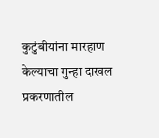कुटुंबीयांना मारहाण केल्याचा गुन्हा दाखल प्रकरणातील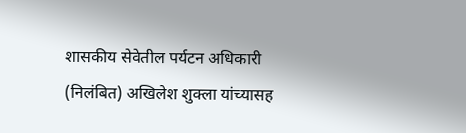शासकीय सेवेतील पर्यटन अधिकारी (निलंबित) अखिलेश शुक्ला यांच्यासह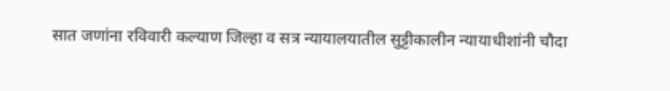सात जणांना रविवारी कल्याण जिल्हा व सत्र न्यायालयातील सुट्टीकालीन न्यायाधीशांनी चौदा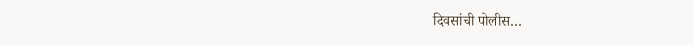दिवसांची पोलीस…